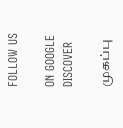FOLLOW US

ON GOOGLE DISCOVER

முகப்பு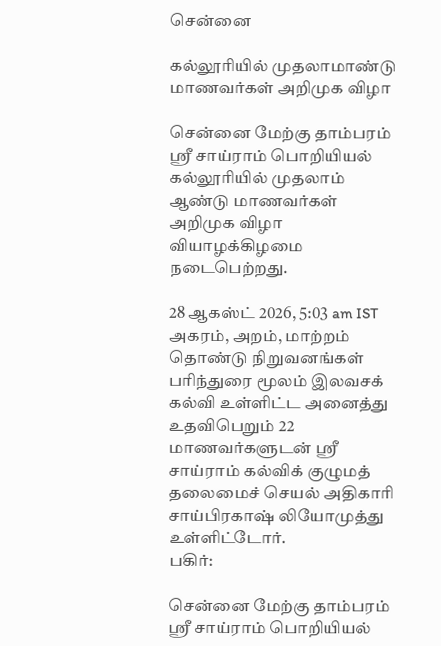சென்னை

கல்லூரியில் முதலாமாண்டு மாணவர்கள் அறிமுக விழா

சென்னை மேற்கு தாம்பரம் ஸ்ரீ சாய்ராம் பொறியியல் கல்லூரியில் முதலாம் ஆண்டு மாணவர்கள் அறிமுக விழா வியாழக்கிழமை நடைபெற்றது.

28 ஆகஸ்ட் 2026, 5:03 am IST
அகரம், அறம், மாற்றம் தொண்டு நிறுவனங்கள் பரிந்துரை மூலம் இலவசக் கல்வி உள்ளிட்ட அனைத்து உதவிபெறும் 22 மாணவர்களுடன் ஸ்ரீ சாய்ராம் கல்விக் குழுமத் தலைமைச் செயல் அதிகாரி சாய்பிரகாஷ் லியோமுத்து உள்ளிட்டோர்.
பகிர்:

சென்னை மேற்கு தாம்பரம் ஸ்ரீ சாய்ராம் பொறியியல்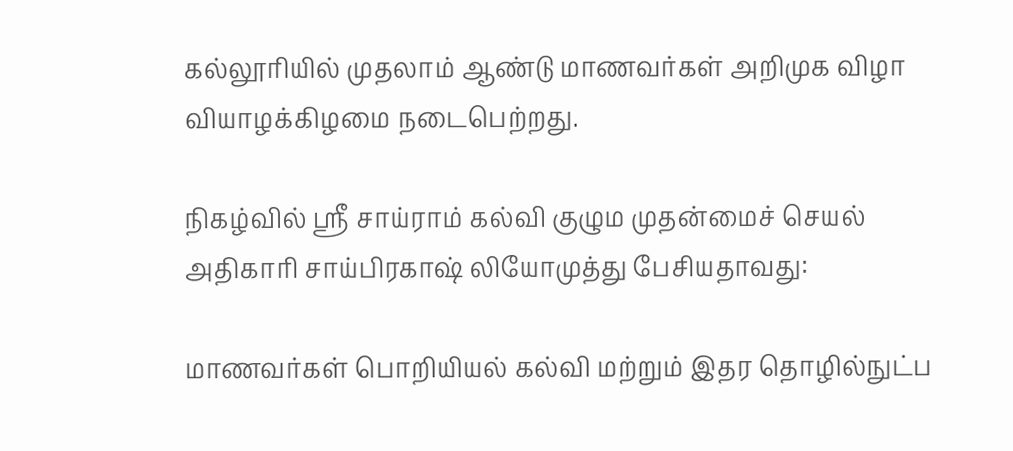கல்லூரியில் முதலாம் ஆண்டு மாணவர்கள் அறிமுக விழா வியாழக்கிழமை நடைபெற்றது.

நிகழ்வில் ஸ்ரீ சாய்ராம் கல்வி குழும முதன்மைச் செயல் அதிகாரி சாய்பிரகாஷ் லியோமுத்து பேசியதாவது:

மாணவர்கள் பொறியியல் கல்வி மற்றும் இதர தொழில்நுட்ப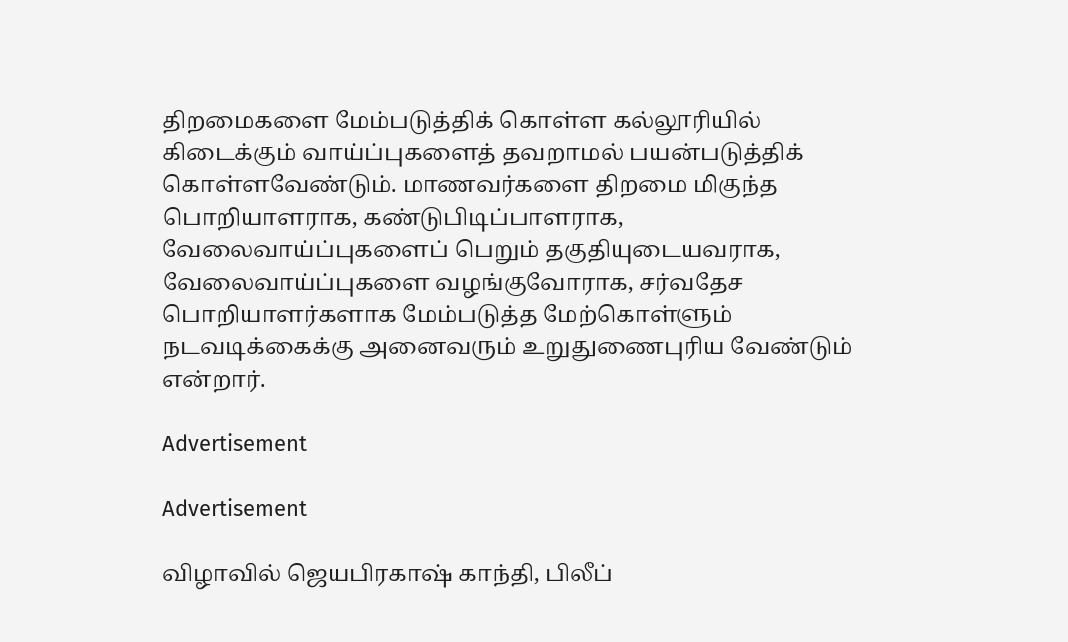திறமைகளை மேம்படுத்திக் கொள்ள கல்லூரியில் கிடைக்கும் வாய்ப்புகளைத் தவறாமல் பயன்படுத்திக் கொள்ளவேண்டும். மாணவர்களை திறமை மிகுந்த பொறியாளராக, கண்டுபிடிப்பாளராக, வேலைவாய்ப்புகளைப் பெறும் தகுதியுடையவராக, வேலைவாய்ப்புகளை வழங்குவோராக, சர்வதேச பொறியாளர்களாக மேம்படுத்த மேற்கொள்ளும் நடவடிக்கைக்கு அனைவரும் உறுதுணைபுரிய வேண்டும் என்றார்.

Advertisement

Advertisement

விழாவில் ஜெயபிரகாஷ் காந்தி, பிலீப்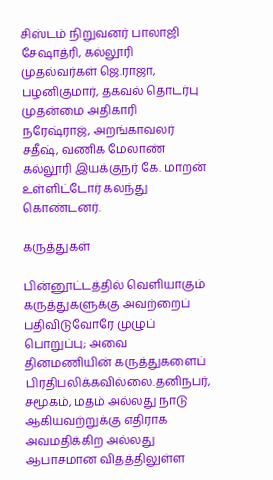சிஸ்டம் நிறுவனர் பாலாஜி சேஷாத்ரி, கல்லூரி முதல்வர்கள் ஜெ.ராஜா, பழனிகுமார், தகவல் தொடர்பு முதன்மை அதிகாரி நரேஷ்ராஜ், அறங்காவலர் சதீஷ், வணிக மேலாண் கல்லூரி இயக்குநர் கே. மாறன் உள்ளிட்டோர் கலந்து கொண்டனர்.

கருத்துகள்

பின்னூட்டத்தில் வெளியாகும் கருத்துகளுக்கு அவற்றைப் பதிவிடுவோரே முழுப் பொறுப்பு; அவை தினமணியின் கருத்துகளைப் பிரதிபலிக்கவில்லை.தனிநபர், சமூகம், மதம் அல்லது நாடு ஆகியவற்றுக்கு எதிராக அவமதிக்கிற அல்லது ஆபாசமான விதத்திலுள்ள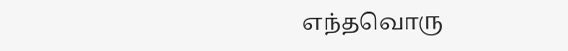எந்தவொரு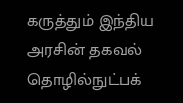கருத்தும் இந்திய அரசின் தகவல் தொழில்நுட்பக்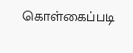கொள்கைப்படி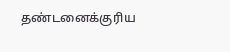தண்டனைக்குரிய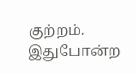குற்றம். இதுபோன்ற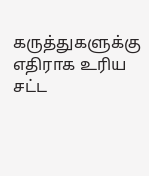கருத்துகளுக்கு எதிராக உரிய சட்ட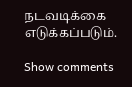நடவடிக்கை எடுக்கப்படும்.

Show comments